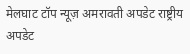मेलघाट टॉप न्यूज़ अमरावती अपडेट राष्ट्रीय अपडेट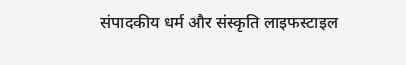संपादकीय धर्म और संस्कृति लाइफस्टाइल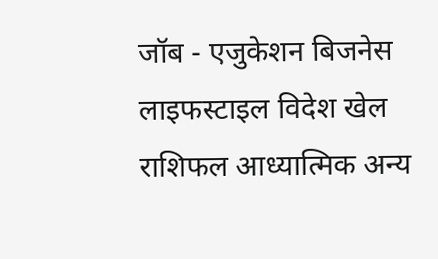जॉब - एजुकेशन बिजनेस लाइफस्टाइल विदेश खेल राशिफल आध्यात्मिक अन्य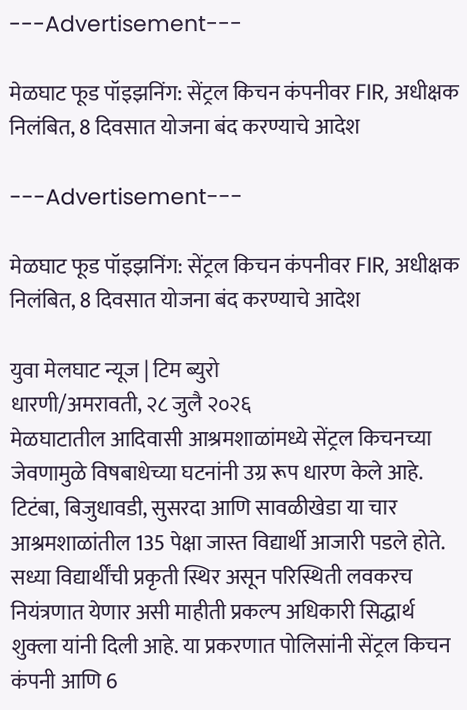---Advertisement---

मेळघाट फूड पॉइझनिंग: सेंट्रल किचन कंपनीवर FIR, अधीक्षक निलंबित, 8 दिवसात योजना बंद करण्याचे आदेश

---Advertisement---

मेळघाट फूड पॉइझनिंग: सेंट्रल किचन कंपनीवर FIR, अधीक्षक निलंबित, 8 दिवसात योजना बंद करण्याचे आदेश

युवा मेलघाट न्यूज | टिम ब्युरो
धारणी/अमरावती, २८ जुलै २०२६
मेळघाटातील आदिवासी आश्रमशाळांमध्ये सेंट्रल किचनच्या जेवणामुळे विषबाधेच्या घटनांनी उग्र रूप धारण केले आहे. टिटंबा, बिजुधावडी, सुसरदा आणि सावळीखेडा या चार आश्रमशाळांतील 135 पेक्षा जास्त विद्यार्थी आजारी पडले होते. सध्या विद्यार्थींची प्रकृती स्थिर असून परिस्थिती लवकरच नियंत्रणात येणार असी माहीती प्रकल्प अधिकारी सिद्धार्थ शुक्ला यांनी दिली आहे. या प्रकरणात पोलिसांनी सेंट्रल किचन कंपनी आणि 6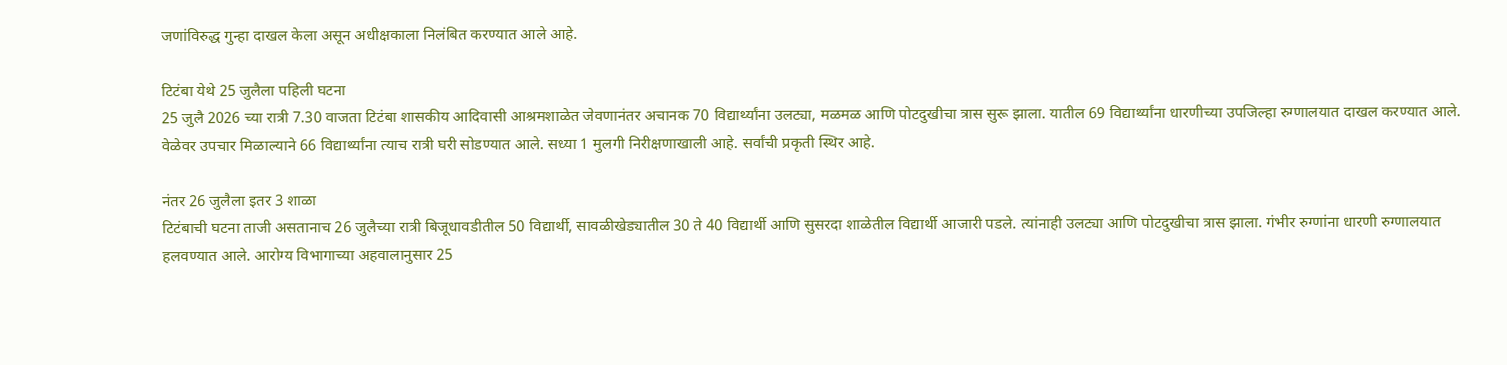जणांविरुद्ध गुन्हा दाखल केला असून अधीक्षकाला निलंबित करण्यात आले आहे.

टिटंबा येथे 25 जुलैला पहिली घटना
25 जुलै 2026 च्या रात्री 7.30 वाजता टिटंबा शासकीय आदिवासी आश्रमशाळेत जेवणानंतर अचानक 70 विद्यार्थ्यांना उलट्या, मळमळ आणि पोटदुखीचा त्रास सुरू झाला. यातील 69 विद्यार्थ्यांना धारणीच्या उपजिल्हा रुग्णालयात दाखल करण्यात आले. वेळेवर उपचार मिळाल्याने 66 विद्यार्थ्यांना त्याच रात्री घरी सोडण्यात आले. सध्या 1 मुलगी निरीक्षणाखाली आहे. सर्वांची प्रकृती स्थिर आहे.

नंतर 26 जुलैला इतर 3 शाळा
टिटंबाची घटना ताजी असतानाच 26 जुलैच्या रात्री बिजूधावडीतील 50 विद्यार्थी, सावळीखेड्यातील 30 ते 40 विद्यार्थी आणि सुसरदा शाळेतील विद्यार्थी आजारी पडले. त्यांनाही उलट्या आणि पोटदुखीचा त्रास झाला. गंभीर रुग्णांना धारणी रुग्णालयात हलवण्यात आले. आरोग्य विभागाच्या अहवालानुसार 25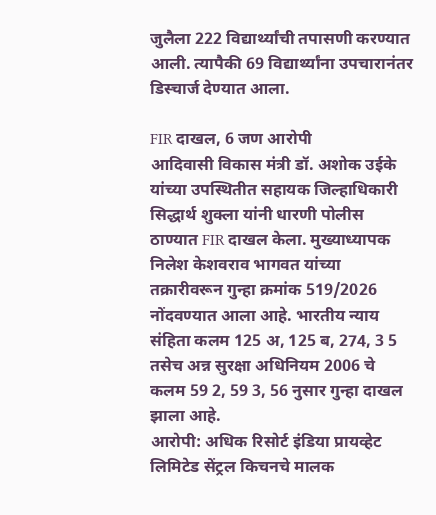जुलैला 222 विद्यार्थ्यांची तपासणी करण्यात आली. त्यापैकी 69 विद्यार्थ्यांना उपचारानंतर डिस्चार्ज देण्यात आला.

FIR दाखल, 6 जण आरोपी
आदिवासी विकास मंत्री डॉ. अशोक उईके यांच्या उपस्थितीत सहायक जिल्हाधिकारी सिद्धार्थ शुक्ला यांनी धारणी पोलीस ठाण्यात FIR दाखल केला. मुख्याध्यापक निलेश केशवराव भागवत यांच्या तक्रारीवरून गुन्हा क्रमांक 519/2026 नोंदवण्यात आला आहे. भारतीय न्याय संहिता कलम 125 अ, 125 ब, 274, 3 5 तसेच अन्न सुरक्षा अधिनियम 2006 चे कलम 59 2, 59 3, 56 नुसार गुन्हा दाखल झाला आहे.
आरोपी: अधिक रिसोर्ट इंडिया प्रायव्हेट लिमिटेड सेंट्रल किचनचे मालक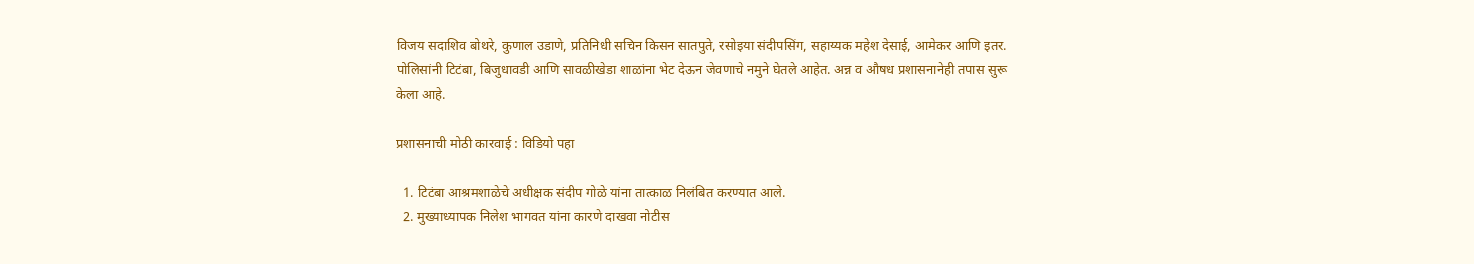विजय सदाशिव बोथरे, कुणाल उडाणे, प्रतिनिधी सचिन किसन सातपुते, रसोइया संदीपसिंग, सहाय्यक महेश देसाई, आमेकर आणि इतर. पोलिसांनी टिटंबा, बिजुधावडी आणि सावळीखेडा शाळांना भेट देऊन जेवणाचे नमुने घेतले आहेत. अन्न व औषध प्रशासनानेही तपास सुरू केला आहे.

प्रशासनाची मोठी कारवाई : विडियो पहा

  1. टिटंबा आश्रमशाळेचे अधीक्षक संदीप गोळे यांना तात्काळ निलंबित करण्यात आले.
  2. मुख्याध्यापक निलेश भागवत यांना कारणे दाखवा नोटीस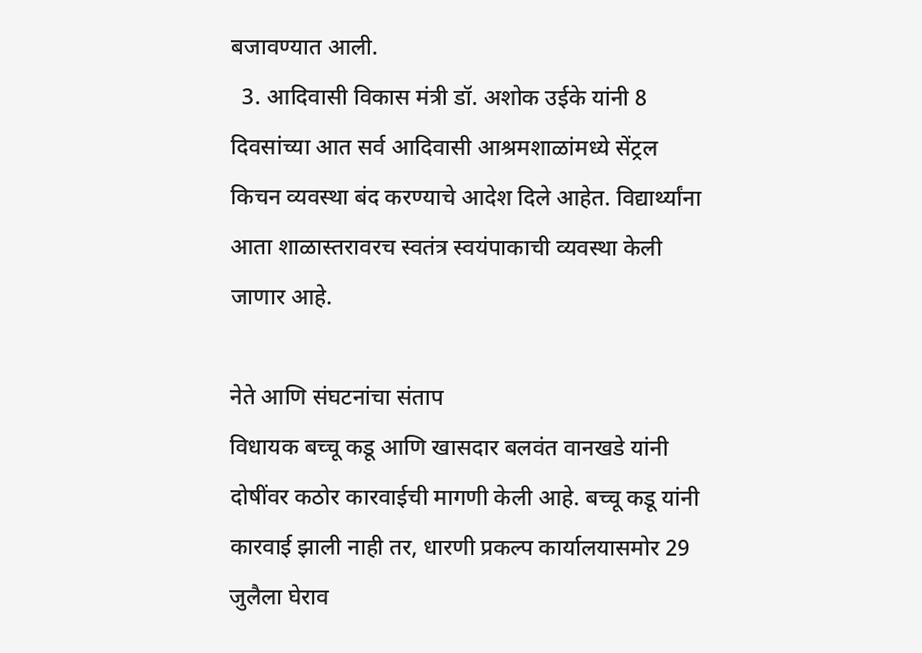बजावण्यात आली.
  3. आदिवासी विकास मंत्री डॉ. अशोक उईके यांनी 8 दिवसांच्या आत सर्व आदिवासी आश्रमशाळांमध्ये सेंट्रल किचन व्यवस्था बंद करण्याचे आदेश दिले आहेत. विद्यार्थ्यांना आता शाळास्तरावरच स्वतंत्र स्वयंपाकाची व्यवस्था केली जाणार आहे.

नेते आणि संघटनांचा संताप
विधायक बच्चू कडू आणि खासदार बलवंत वानखडे यांनी दोषींवर कठोर कारवाईची मागणी केली आहे. बच्चू कडू यांनी कारवाई झाली नाही तर, धारणी प्रकल्प कार्यालयासमोर 29 जुलैला घेराव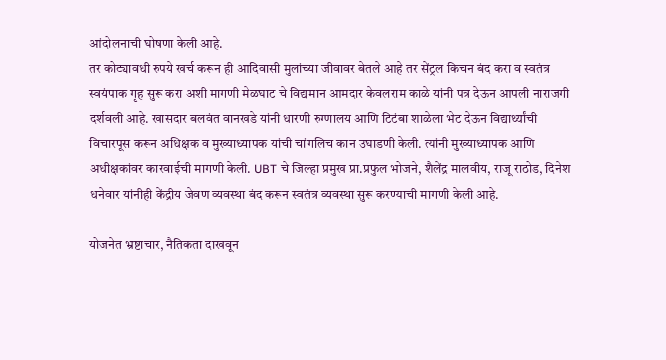आंदोलनाची घोषणा केली आहे.
तर कोट्यावधी रुपये खर्च करून ही आदिवासी मुलांच्या जीवावर बेतले आहे तर सेंट्रल किचन बंद करा व स्वतंत्र स्वयंपाक गृह सुरू करा अशी मागणी मेळघाट चे विद्यमान आमदार केवलराम काळे यांनी पत्र देऊन आपली नाराजगी दर्शवली आहे. खासदार बलवंत वानखडे यांनी धारणी रुग्णालय आणि टिटंबा शाळेला भेट देऊन विद्यार्थ्यांची विचारपूस करून अधिक्षक व मुख्याध्यापक यांची चांगलिच कान उघाडणी केली. त्यांनी मुख्याध्यापक आणि अधीक्षकांवर कारवाईची मागणी केली. UBT चे जिल्हा प्रमुख प्रा.प्रफुल भोजने, शैलेंद्र मालवीय, राजू राठोड, दिनेश धनेवार यांनीही केंद्रीय जेवण व्यवस्था बंद करून स्वतंत्र व्यवस्था सुरू करण्याची मागणी केली आहे.

योजनेत भ्रष्टाचार, नैतिकता दाखवून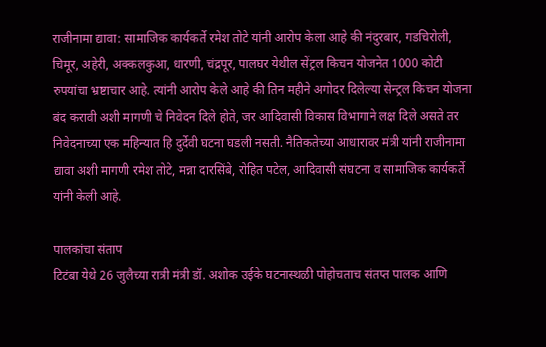राजीनामा द्यावा: सामाजिक कार्यकर्ते रमेश तोटे यांनी आरोप केला आहे की नंदुरबार, गडचिरोली, चिमूर, अहेरी, अक्कलकुआ, धारणी, चंद्रपूर, पालघर येथील सेंट्रल किचन योजनेत 1000 कोटी रुपयांचा भ्रष्टाचार आहे. त्यांनी आरोप केले आहे की तिन महीने अगोदर दिलेल्या सेन्ट्रल किचन योजना बंद करावी अशी मागणी चे निवेदन दिले होते, जर आदिवासी विकास विभागाने लक्ष दिले असते तर निवेदनाच्या एक महिन्यात हि दुर्देवी घटना घडली नसती. नैतिकतेच्या आधारावर मंत्री यांनी राजीनामा द्यावा अशी मागणी रमेश तोटे, मन्ना दारसिंबे, रोहित पटेल, आदिवासी संघटना व सामाजिक कार्यकर्ते यांनी केली आहे.

पालकांचा संताप
टिटंबा येथे 26 जुलैच्या रात्री मंत्री डॉ. अशोक उईके घटनास्थळी पोहोचताच संतप्त पालक आणि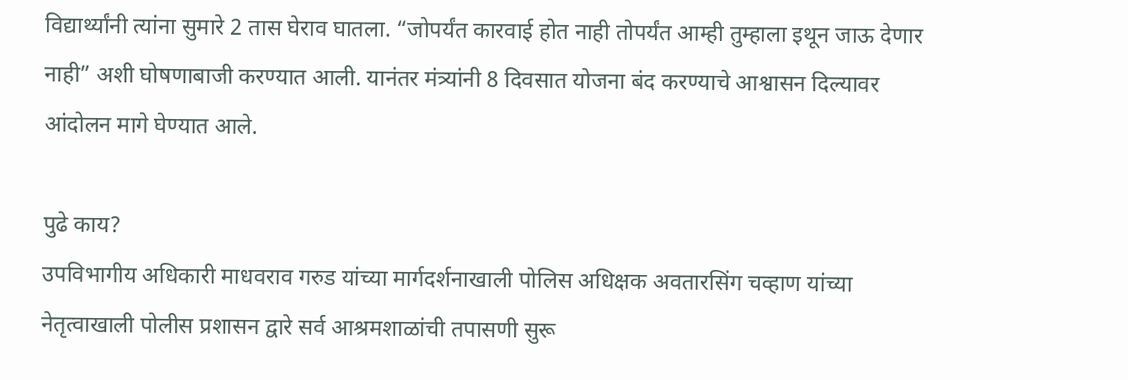विद्यार्थ्यांनी त्यांना सुमारे 2 तास घेराव घातला. “जोपर्यंत कारवाई होत नाही तोपर्यंत आम्ही तुम्हाला इथून जाऊ देणार नाही” अशी घोषणाबाजी करण्यात आली. यानंतर मंत्र्यांनी 8 दिवसात योजना बंद करण्याचे आश्वासन दिल्यावर आंदोलन मागे घेण्यात आले.

पुढे काय?
उपविभागीय अधिकारी माधवराव गरुड यांच्या मार्गदर्शनाखाली पोलिस अधिक्षक अवतारसिंग चव्हाण यांच्या नेतृत्वाखाली पोलीस प्रशासन द्वारे सर्व आश्रमशाळांची तपासणी सुरू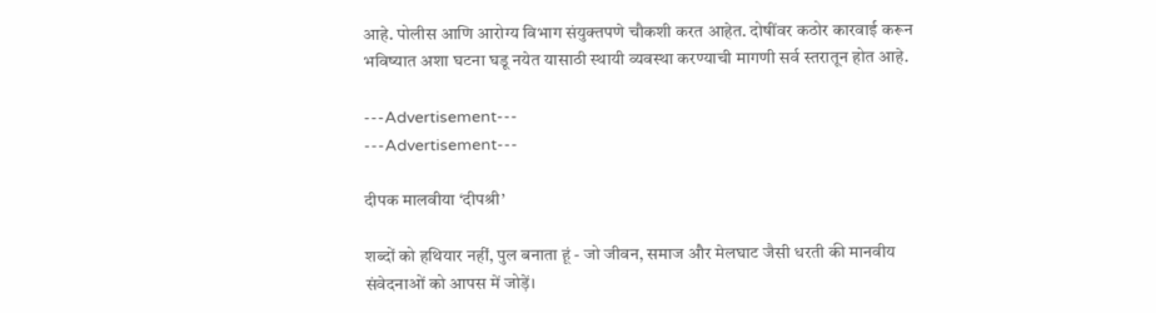आहे. पोलीस आणि आरोग्य विभाग संयुक्तपणे चौकशी करत आहेत. दोषींवर कठोर कारवाई करून भविष्यात अशा घटना घडू नयेत यासाठी स्थायी व्यवस्था करण्याची मागणी सर्व स्तरातून होत आहे.

---Advertisement---
---Advertisement---

दीपक मालवीया ‘दीपश्री’

शब्दों को हथियार नहीं, पुल बनाता हूं - जो जीवन, समाज और मेलघाट जैसी धरती की मानवीय संवेदनाओं को आपस में जोड़ें।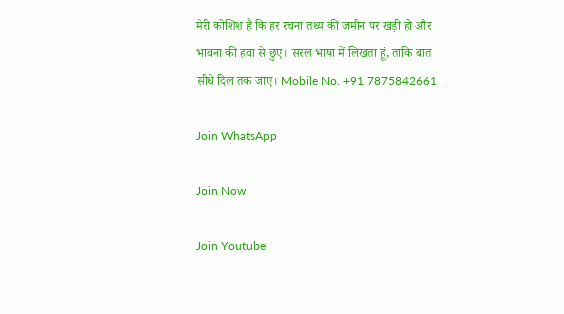मेरी कोशिश है कि हर रचना तथ्य की जमीन पर खड़ी हो और भावना की हवा से छुए। सरल भाषा में लिखता हूं, ताकि बात सीधे दिल तक जाए। Mobile No. +91 7875842661

Join WhatsApp

Join Now

Join Youtube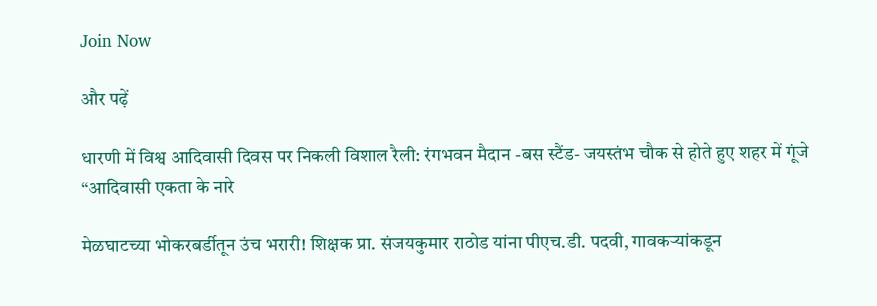Join Now

और पढ़ें

धारणी में विश्व आदिवासी दिवस पर निकली विशाल रैली: रंगभवन मैदान -बस स्टैंड- जयस्तंभ चौक से होते हुए शहर में गूंजे “आदिवासी एकता के नारे

मेळघाटच्या भोकरबर्डीतून उंच भरारी! शिक्षक प्रा. संजयकुमार राठोड यांना पीएच.डी. पदवी, गावकऱ्यांकडून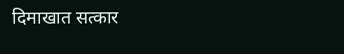दिमाखात सत्कार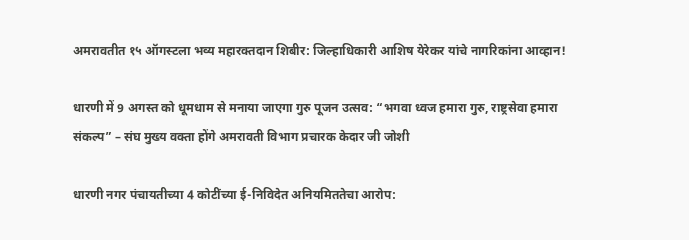अमरावतीत १५ ऑगस्टला भव्य महारक्तदान शिबीर: जिल्हाधिकारी आशिष येरेकर यांचे नागरिकांना आव्हान!

धारणी में 9 अगस्त को धूमधाम से मनाया जाएगा गुरु पूजन उत्सव: “भगवा ध्वज हमारा गुरु, राष्ट्रसेवा हमारा संकल्प” – संघ मुख्य वक्ता होंगे अमरावती विभाग प्रचारक केदार जी जोशी

धारणी नगर पंचायतीच्या 4 कोटींच्या ई-निविदेत अनियमिततेचा आरोप: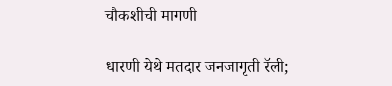चौकशीची मागणी

धारणी येथे मतदार जनजागृती रॅली;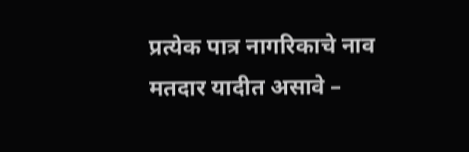प्रत्येक पात्र नागरिकाचे नाव मतदार यादीत असावे –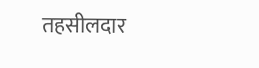तहसीलदार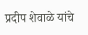प्रदीप शेवाळे यांचे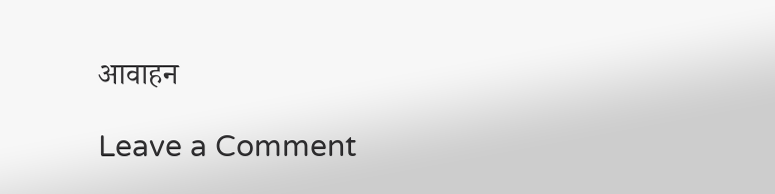आवाहन

Leave a Comment